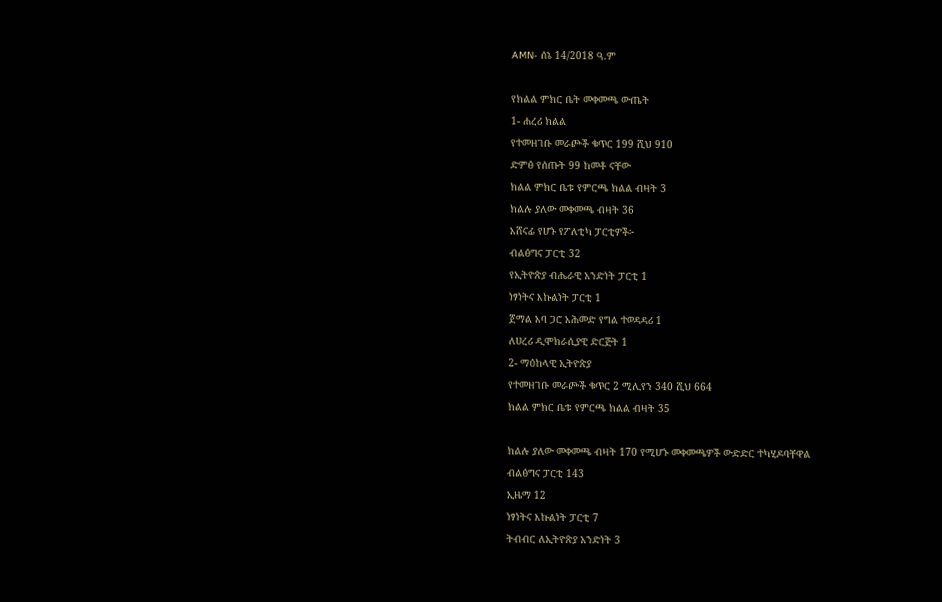AMN- ሰኔ 14/2018 ዓ.ም

የክልል ምክር ቤት መቀመጫ ውጤት
1- ሐረሪ ክልል
የተመዘገቡ መራጮች ቁጥር 199 ሺህ 910
ድምፅ የሰጡት 99 ከመቶ ናቸው
ክልል ምክር ቤቱ የምርጫ ክልል ብዛት 3
ክልሉ ያለው መቀመጫ ብዛት 36
አሸናፊ የሆኑ የፖለቲካ ፓርቲዎች፦
ብልፅግና ፓርቲ 32
የኢትዮጵያ ብሔራዊ አንድነት ፓርቲ 1
ነፃነትና እኩልነት ፓርቲ 1
ጀማል አባ ጋሮ አሕመድ የግል ተወዳዳሪ 1
ለሀረሪ ዲሞክራሲያዊ ድርጅት 1
2- ማዕከላዊ ኢትዮጵያ
የተመዘገቡ መራጮች ቁጥር 2 ሚሊየን 340 ሺህ 664
ክልል ምክር ቤቱ የምርጫ ክልል ብዛት 35

ክልሉ ያለው መቀመጫ ብዛት 170 የሚሆኑ መቀመጫዎች ውድድር ተካሂዶባቸዋል
ብልፅግና ፓርቲ 143
ኢዜማ 12
ነፃነትና እኩልነት ፓርቲ 7
ትብብር ለኢትዮጵያ አንድነት 3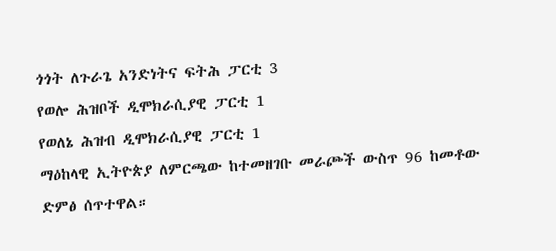ጎጎት ለጉራጌ አንድነትና ፍትሕ ፓርቲ 3
የወሎ ሕዝቦች ዲሞክራሲያዊ ፓርቲ 1
የወለኔ ሕዝብ ዲሞክራሲያዊ ፓርቲ 1
ማዕከላዊ ኢትዮጵያ ለምርጫው ከተመዘገቡ መራጮች ውስጥ 96 ከመቶው ድምፅ ሰጥተዋል።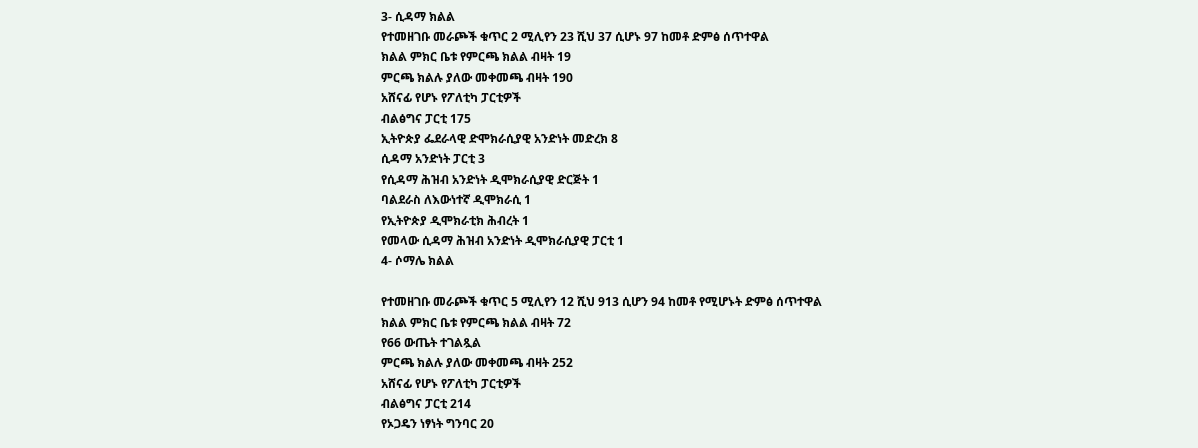3- ሲዳማ ክልል
የተመዘገቡ መራጮች ቁጥር 2 ሚሊየን 23 ሺህ 37 ሲሆኑ 97 ከመቶ ድምፅ ሰጥተዋል
ክልል ምክር ቤቱ የምርጫ ክልል ብዛት 19
ምርጫ ክልሉ ያለው መቀመጫ ብዛት 190
አሸናፊ የሆኑ የፖለቲካ ፓርቲዎች
ብልፅግና ፓርቲ 175
ኢትዮጵያ ፌደራላዊ ድሞክራሲያዊ አንድነት መድረክ 8
ሲዳማ አንድነት ፓርቲ 3
የሲዳማ ሕዝብ አንድነት ዲሞክራሲያዊ ድርጅት 1
ባልደራስ ለእውነተኛ ዲሞክራሲ 1
የኢትዮጵያ ዲሞክራቲክ ሕብረት 1
የመላው ሲዳማ ሕዝብ አንድነት ዲሞክራሲያዊ ፓርቲ 1
4- ሶማሌ ክልል

የተመዘገቡ መራጮች ቁጥር 5 ሚሊየን 12 ሺህ 913 ሲሆን 94 ከመቶ የሚሆኑት ድምፅ ሰጥተዋል
ክልል ምክር ቤቱ የምርጫ ክልል ብዛት 72
የ66 ውጤት ተገልጿል
ምርጫ ክልሉ ያለው መቀመጫ ብዛት 252
አሸናፊ የሆኑ የፖለቲካ ፓርቲዎች
ብልፅግና ፓርቲ 214
የኦጋዴን ነፃነት ግንባር 20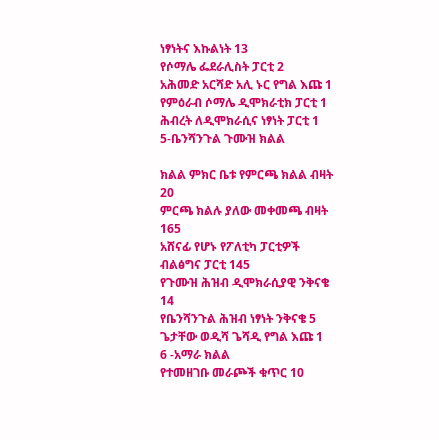ነፃነትና እኩልነት 13
የሶማሌ ፌደራሊስት ፓርቲ 2
አሕመድ አርሻድ አሊ ኑር የግል እጩ 1
የምዕራብ ሶማሌ ዲሞክራቲክ ፓርቲ 1
ሕብረት ለዲሞክራሲና ነፃነት ፓርቲ 1
5-ቤንሻንጉል ጉሙዝ ክልል

ክልል ምክር ቤቱ የምርጫ ክልል ብዛት 20
ምርጫ ክልሉ ያለው መቀመጫ ብዛት 165
አሸናፊ የሆኑ የፖለቲካ ፓርቲዎች
ብልፅግና ፓርቲ 145
የጉሙዝ ሕዝብ ዲሞክራሲያዊ ንቅናቄ 14
የቤንሻንጉል ሕዝብ ነፃነት ንቅናቄ 5
ጌታቸው ወዲሻ ጌሻዲ የግል እጩ 1
6 -አማራ ክልል
የተመዘገቡ መራጮች ቁጥር 10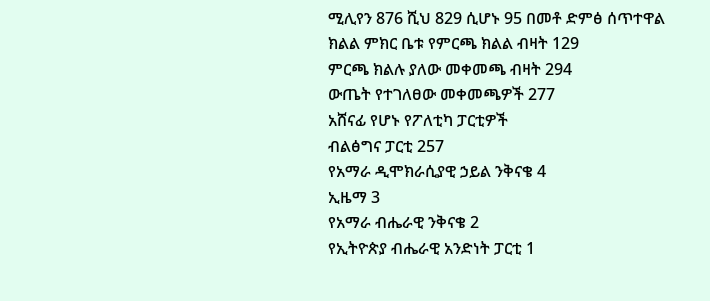ሚሊየን 876 ሺህ 829 ሲሆኑ 95 በመቶ ድምፅ ሰጥተዋል
ክልል ምክር ቤቱ የምርጫ ክልል ብዛት 129
ምርጫ ክልሉ ያለው መቀመጫ ብዛት 294
ውጤት የተገለፀው መቀመጫዎች 277
አሸናፊ የሆኑ የፖለቲካ ፓርቲዎች
ብልፅግና ፓርቲ 257
የአማራ ዲሞክራሲያዊ ኃይል ንቅናቄ 4
ኢዜማ 3
የአማራ ብሔራዊ ንቅናቄ 2
የኢትዮጵያ ብሔራዊ አንድነት ፓርቲ 1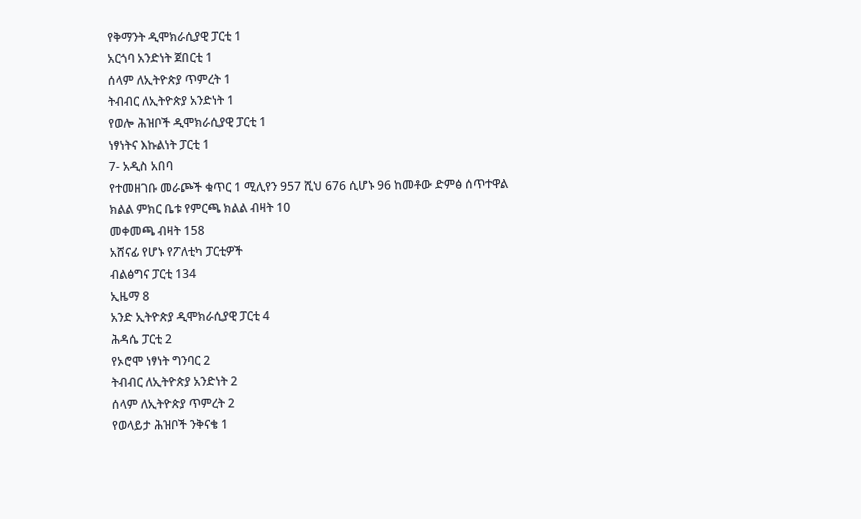የቅማንት ዲሞክራሲያዊ ፓርቲ 1
አርጎባ አንድነት ጀበርቲ 1
ሰላም ለኢትዮጵያ ጥምረት 1
ትብብር ለኢትዮጵያ አንድነት 1
የወሎ ሕዝቦች ዲሞክራሲያዊ ፓርቲ 1
ነፃነትና እኩልነት ፓርቲ 1
7- አዲስ አበባ
የተመዘገቡ መራጮች ቁጥር 1 ሚሊየን 957 ሺህ 676 ሲሆኑ 96 ከመቶው ድምፅ ሰጥተዋል
ክልል ምክር ቤቱ የምርጫ ክልል ብዛት 10
መቀመጫ ብዛት 158
አሸናፊ የሆኑ የፖለቲካ ፓርቲዎች
ብልፅግና ፓርቲ 134
ኢዜማ 8
አንድ ኢትዮጵያ ዲሞክራሲያዊ ፓርቲ 4
ሕዳሴ ፓርቲ 2
የኦሮሞ ነፃነት ግንባር 2
ትብብር ለኢትዮጵያ አንድነት 2
ሰላም ለኢትዮጵያ ጥምረት 2
የወላይታ ሕዝቦች ንቅናቄ 1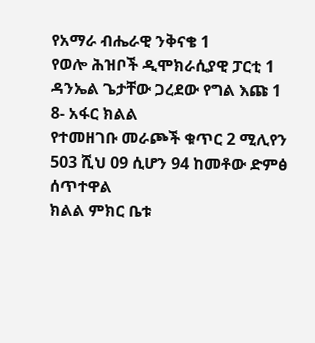የአማራ ብሔራዊ ንቅናቄ 1
የወሎ ሕዝቦች ዲሞክራሲያዊ ፓርቲ 1
ዳንኤል ጌታቸው ጋረደው የግል እጩ 1
8- አፋር ክልል
የተመዘገቡ መራጮች ቁጥር 2 ሚሊየን 503 ሺህ 09 ሲሆን 94 ከመቶው ድምፅ ሰጥተዋል
ክልል ምክር ቤቱ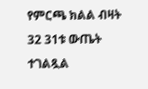የምርጫ ክልል ብዛት 32 31ቱ ውጤት ተገልጿል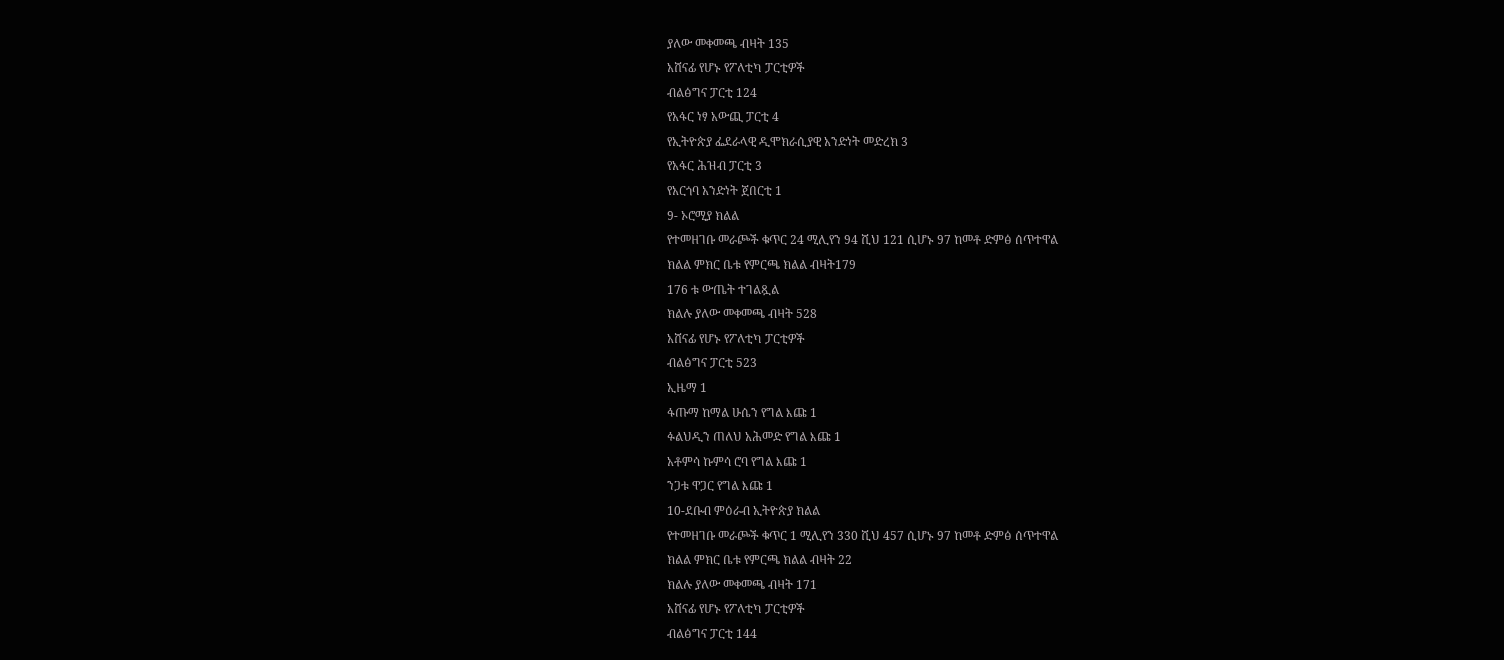ያለው መቀመጫ ብዛት 135
አሸናፊ የሆኑ የፖለቲካ ፓርቲዎች
ብልፅግና ፓርቲ 124
የአፋር ነፃ አውጪ ፓርቲ 4
የኢትዮጵያ ፌደራላዊ ዲሞክራሲያዊ አንድነት መድረክ 3
የአፋር ሕዝብ ፓርቲ 3
የአርጎባ አንድነት ጀበርቲ 1
9- ኦሮሚያ ክልል
የተመዘገቡ መራጮች ቁጥር 24 ሚሊየን 94 ሺህ 121 ሲሆኑ 97 ከመቶ ድምፅ ሰጥተዋል
ክልል ምክር ቤቱ የምርጫ ክልል ብዛት179
176 ቱ ውጤት ተገልጿል
ክልሉ ያለው መቀመጫ ብዛት 528
አሸናፊ የሆኑ የፖለቲካ ፓርቲዎች
ብልፅግና ፓርቲ 523
ኢዜማ 1
ፋጡማ ከማል ሁሴን የግል እጩ 1
ፉልህዲን ጠለህ አሕመድ የግል እጩ 1
አቶምሳ ኩምሳ ሮባ የግል እጩ 1
ንጋቱ ዋጋር የግል እጩ 1
10-ደቡብ ምዕራብ ኢትዮጵያ ክልል
የተመዘገቡ መራጮች ቁጥር 1 ሚሊየን 330 ሺህ 457 ሲሆኑ 97 ከመቶ ድምፅ ሰጥተዋል
ክልል ምክር ቤቱ የምርጫ ክልል ብዛት 22
ክልሉ ያለው መቀመጫ ብዛት 171
አሸናፊ የሆኑ የፖለቲካ ፓርቲዎች
ብልፅግና ፓርቲ 144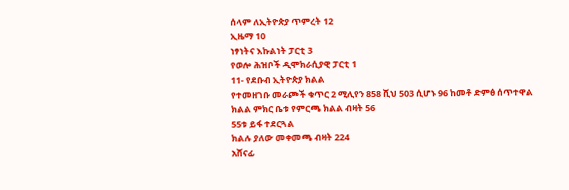ሰላም ለኢትዮጵያ ጥምረት 12
ኢዜማ 10
ነፃነትና እኩልነት ፓርቲ 3
የወሎ ሕዝቦች ዲሞክራሲያዊ ፓርቲ 1
11- የደቡብ ኢትዮጵያ ክልል
የተመዘገቡ መራጮች ቁጥር 2 ሚሊየን 858 ሺህ 503 ሲሆኑ 96 ከመቶ ድምፅ ሰጥተዋል
ክልል ምክር ቤቱ የምርጫ ክልል ብዛት 56
55ቱ ይፋ ተደርጓል
ክልሉ ያለው መቀመጫ ብዛት 224
አሸናፊ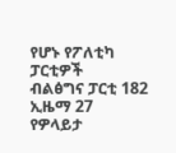የሆኑ የፖለቲካ ፓርቲዎች
ብልፅግና ፓርቲ 182
ኢዜማ 27
የዎላይታ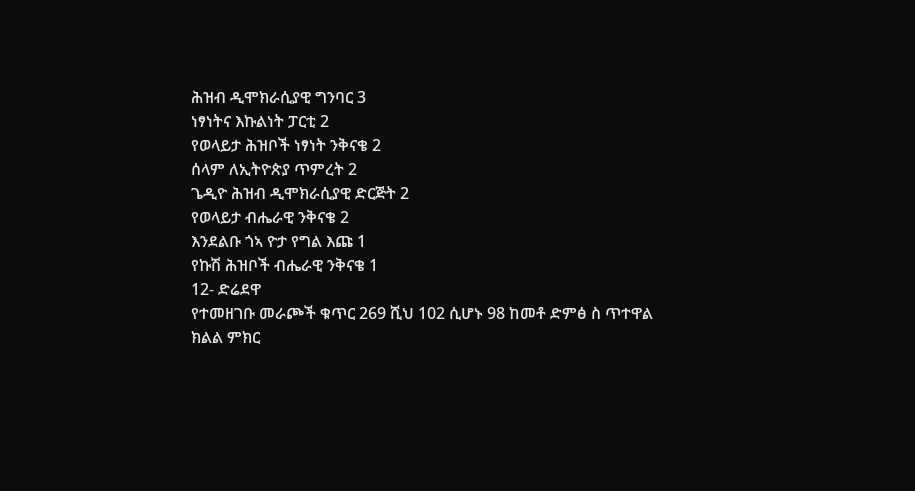ሕዝብ ዲሞክራሲያዊ ግንባር 3
ነፃነትና እኩልነት ፓርቲ 2
የወላይታ ሕዝቦች ነፃነት ንቅናቄ 2
ሰላም ለኢትዮጵያ ጥምረት 2
ጌዲዮ ሕዝብ ዲሞክራሲያዊ ድርጅት 2
የወላይታ ብሔራዊ ንቅናቄ 2
እንደልቡ ጎኣ ዮታ የግል እጩ 1
የኩሽ ሕዝቦች ብሔራዊ ንቅናቄ 1
12- ድሬደዋ
የተመዘገቡ መራጮች ቁጥር 269 ሺህ 102 ሲሆኑ 98 ከመቶ ድምፅ ስ ጥተዋል
ክልል ምክር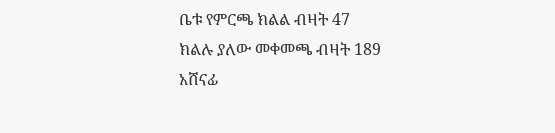ቤቱ የምርጫ ክልል ብዛት 47
ክልሉ ያለው መቀመጫ ብዛት 189
አሸናፊ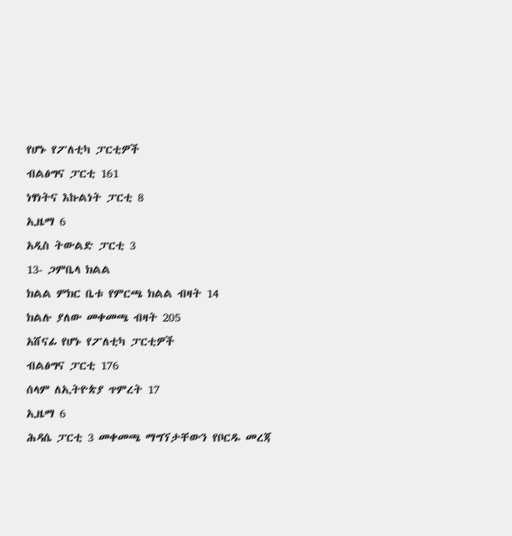የሆኑ የፖለቲካ ፓርቲዎች
ብልፅግና ፓርቲ 161
ነፃነትና እኩልነት ፓርቲ 8
ኢዜማ 6
አዲስ ትውልድ ፓርቲ 3
13- ጋምቤላ ክልል
ክልል ምክር ቤቱ የምርጫ ክልል ብዛት 14
ክልሉ ያለው መቀመጫ ብዛት 205
አሸናፊ የሆኑ የፖለቲካ ፓርቲዎች
ብልፅግና ፓርቲ 176
ሰላም ለኢትዮጵያ ጥምረት 17
ኢዜማ 6
ሕዳሴ ፓርቲ 3 መቀመጫ ማግኘታቸውን የቦርዱ መረጃ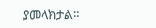ያመላክታል።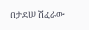በታደሠ ሽፈራው